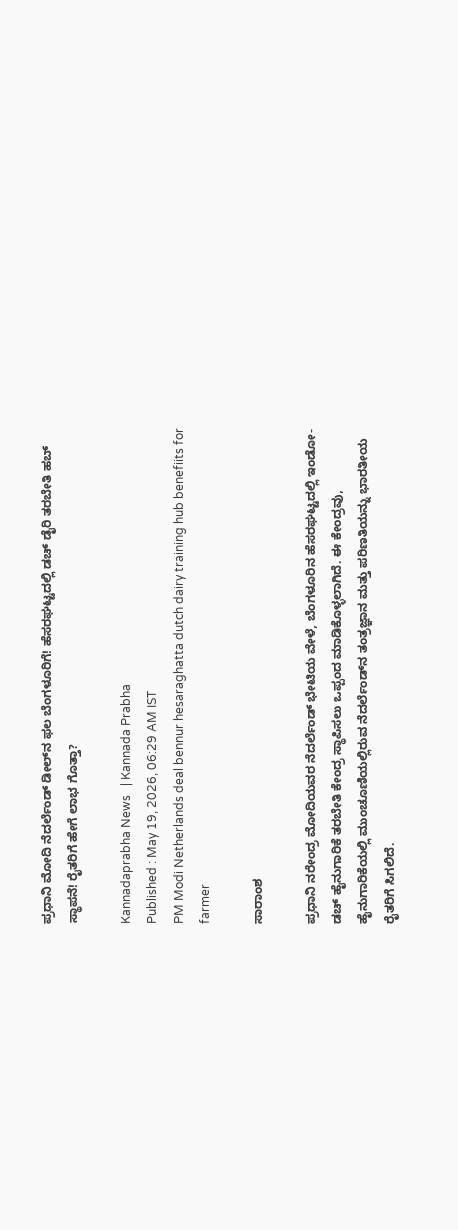ಪ್ರಧಾನಿ ಮೋದಿ ನೆದರ್ಲೆಂಡ್‌ ಡೀಲ್‌ನ ಫಲ ಬೆಂಗಳೂರಿಗೆ! ಹೆಸರಘಟ್ಟದಲ್ಲಿ ಡಚ್‌ ಡೈರಿ ತರಬೇತಿ ಹಬ್‌ ಸ್ಥಾಪನೆ! ರೈತರಿಗೆ ಹೇಗೆ ಲಾಭ ಗೊತ್ತಾ?

Kannadaprabha News   | Kannada Prabha
Published : May 19, 2026, 06:29 AM IST
PM Modi Netherlands deal bennur hesaraghatta dutch dairy training hub benefiits for farmer

ಸಾರಾಂಶ

ಪ್ರಧಾನಿ ನರೇಂದ್ರ ಮೋದಿಯವರ ನೆದರ್ಲೆಂಡ್ ಭೇಟಿಯ ವೇಳೆ, ಬೆಂಗಳೂರಿನ ಹೆಸರಘಟ್ಟದಲ್ಲಿ ಇಂಡೋ-ಡಚ್ ಹೈನುಗಾರಿಕೆ ತರಬೇತಿ ಕೇಂದ್ರ ಸ್ಥಾಪಿಸಲು ಒಪ್ಪಂದ ಮಾಡಿಕೊಳ್ಳಲಾಗಿದೆ. ಈ ಕೇಂದ್ರವು, ಹೈನುಗಾರಿಕೆಯಲ್ಲಿ ಮುಂಚೂಣಿಯಲ್ಲಿರುವ ನೆದರ್ಲೆಂಡ್‌ನ ತಂತ್ರಜ್ಞಾನ ಮತ್ತು ಪರಿಣತಿಯನ್ನು ಭಾರತೀಯ ರೈತರಿಗೆ ಸಿಗಲಿದೆ.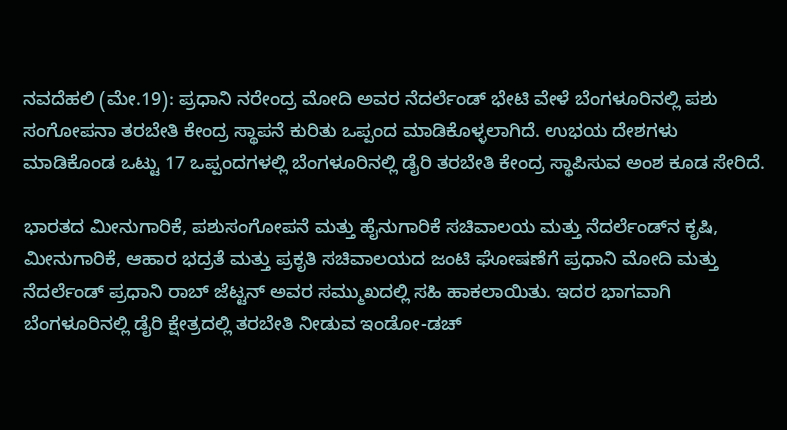ನವದೆಹಲಿ (ಮೇ.19): ಪ್ರಧಾನಿ ನರೇಂದ್ರ ಮೋದಿ ಅವರ ನೆದರ್ಲೆಂಡ್‌ ಭೇಟಿ ವೇಳೆ ಬೆಂಗಳೂರಿನಲ್ಲಿ ಪಶು ಸಂಗೋಪನಾ ತರಬೇತಿ ಕೇಂದ್ರ ಸ್ಥಾಪನೆ ಕುರಿತು ಒಪ್ಪಂದ ಮಾಡಿಕೊಳ್ಳಲಾಗಿದೆ. ಉಭಯ ದೇಶಗಳು ಮಾಡಿಕೊಂಡ ಒಟ್ಟು 17 ಒಪ್ಪಂದಗಳಲ್ಲಿ ಬೆಂಗಳೂರಿನಲ್ಲಿ ಡೈರಿ ತರಬೇತಿ ಕೇಂದ್ರ ಸ್ಥಾಪಿಸುವ ಅಂಶ ಕೂಡ ಸೇರಿದೆ.

ಭಾರತದ ಮೀನುಗಾರಿಕೆ, ಪಶುಸಂಗೋಪನೆ ಮತ್ತು ಹೈನುಗಾರಿಕೆ ಸಚಿವಾಲಯ ಮತ್ತು ನೆದರ್ಲೆಂಡ್‌ನ ಕೃಷಿ, ಮೀನುಗಾರಿಕೆ, ಆಹಾರ ಭದ್ರತೆ ಮತ್ತು ಪ್ರಕೃತಿ ಸಚಿವಾಲಯದ ಜಂಟಿ ಘೋಷಣೆಗೆ ಪ್ರಧಾನಿ ಮೋದಿ ಮತ್ತು ನೆದರ್ಲೆಂಡ್‌ ಪ್ರಧಾನಿ ರಾಬ್ ಜೆಟ್ಟನ್ ಅವರ ಸಮ್ಮುಖದಲ್ಲಿ ಸಹಿ ಹಾಕಲಾಯಿತು. ಇದರ ಭಾಗವಾಗಿ ಬೆಂಗಳೂರಿನಲ್ಲಿ ಡೈರಿ ಕ್ಷೇತ್ರದಲ್ಲಿ ತರಬೇತಿ ನೀಡುವ ಇಂಡೋ-ಡಚ್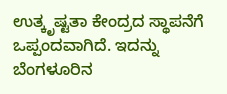ಉತ್ಕೃಷ್ಟತಾ ಕೇಂದ್ರದ ಸ್ಥಾಪನೆಗೆ ಒಪ್ಪಂದವಾಗಿದೆ. ಇದನ್ನು ಬೆಂಗಳೂರಿನ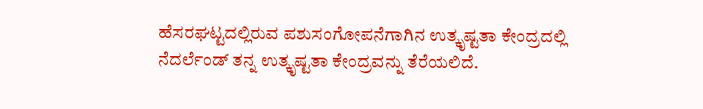ಹೆಸರಘಟ್ಟದಲ್ಲಿರುವ ಪಶುಸಂಗೋಪನೆಗಾಗಿನ ಉತ್ಕೃಷ್ಟತಾ ಕೇಂದ್ರದಲ್ಲಿ ನೆದರ್ಲೆಂಡ್‌ ತನ್ನ ಉತ್ಕೃಷ್ಟತಾ ಕೇಂದ್ರವನ್ನು ತೆರೆಯಲಿದೆ.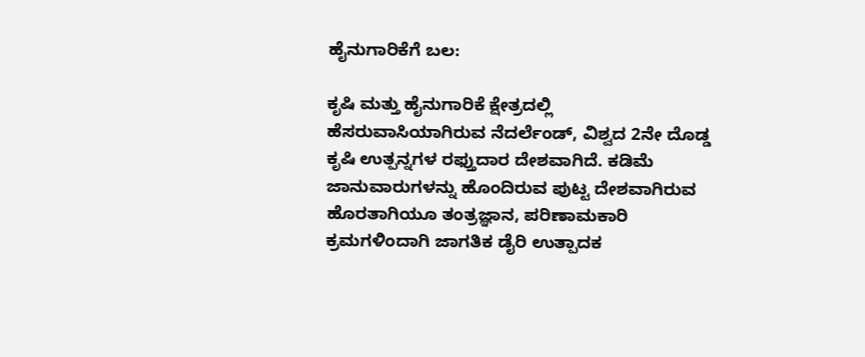ಹೈನುಗಾರಿಕೆಗೆ ಬಲ:

ಕೃಷಿ ಮತ್ತು ಹೈನುಗಾರಿಕೆ ಕ್ಷೇತ್ರದಲ್ಲಿ ಹೆಸರುವಾಸಿಯಾಗಿರುವ ನೆದರ್ಲೆಂಡ್‌, ವಿಶ್ವದ 2ನೇ ದೊಡ್ಡ ಕೃಷಿ ಉತ್ಪನ್ನಗಳ ರಫ್ತುದಾರ ದೇಶವಾಗಿದೆ. ಕಡಿಮೆ ಜಾನುವಾರುಗಳನ್ನು ಹೊಂದಿರುವ ಪುಟ್ಟ ದೇಶವಾಗಿರುವ ಹೊರತಾಗಿಯೂ ತಂತ್ರಜ್ಞಾನ, ಪರಿಣಾಮಕಾರಿ ಕ್ರಮಗಳಿಂದಾಗಿ ಜಾಗತಿಕ ಡೈರಿ ಉತ್ಪಾದಕ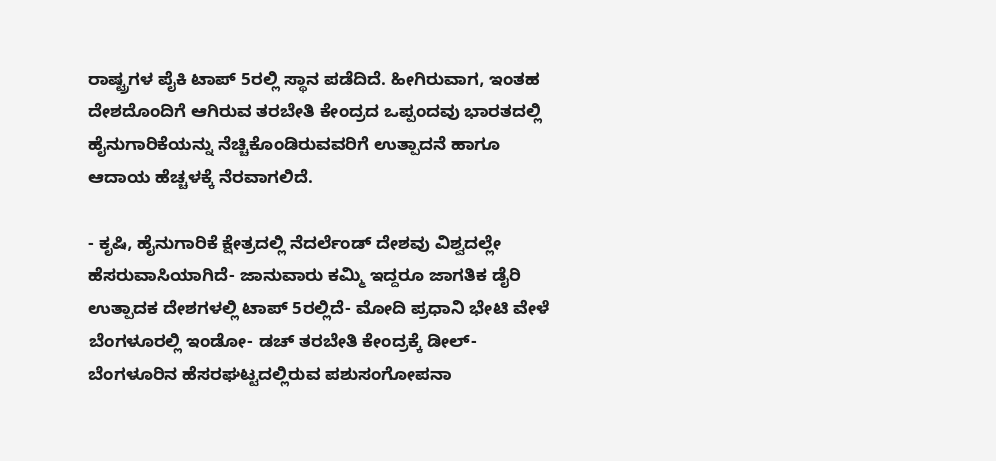ರಾಷ್ಟ್ರಗಳ ಪೈಕಿ ಟಾಪ್‌ 5ರಲ್ಲಿ ಸ್ಥಾನ ಪಡೆದಿದೆ. ಹೀಗಿರುವಾಗ, ಇಂತಹ ದೇಶದೊಂದಿಗೆ ಆಗಿರುವ ತರಬೇತಿ ಕೇಂದ್ರದ ಒಪ್ಪಂದವು ಭಾರತದಲ್ಲಿ ಹೈನುಗಾರಿಕೆಯನ್ನು ನೆಚ್ಚಿಕೊಂಡಿರುವವರಿಗೆ ಉತ್ಪಾದನೆ ಹಾಗೂ ಆದಾಯ ಹೆಚ್ಚಳಕ್ಕೆ ನೆರವಾಗಲಿದೆ.

- ಕೃಷಿ, ಹೈನುಗಾರಿಕೆ ಕ್ಷೇತ್ರದಲ್ಲಿ ನೆದರ್ಲೆಂಡ್‌ ದೇಶವು ವಿಶ್ವದಲ್ಲೇ ಹೆಸರುವಾಸಿಯಾಗಿದೆ- ಜಾನುವಾರು ಕಮ್ಮಿ ಇದ್ದರೂ ಜಾಗತಿಕ ಡೈರಿ ಉತ್ಪಾದಕ ದೇಶಗಳಲ್ಲಿ ಟಾಪ್‌ 5ರಲ್ಲಿದೆ- ಮೋದಿ ಪ್ರಧಾನಿ ಭೇಟಿ ವೇಳೆ ಬೆಂಗಳೂರಲ್ಲಿ ಇಂಡೋ- ಡಚ್‌ ತರಬೇತಿ ಕೇಂದ್ರಕ್ಕೆ ಡೀಲ್‌- ಬೆಂಗಳೂರಿನ ಹೆಸರಘಟ್ಟದಲ್ಲಿರುವ ಪಶುಸಂಗೋಪನಾ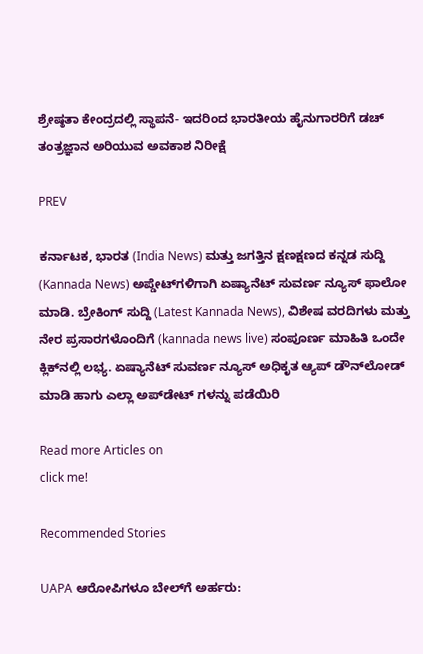ಶ್ರೇಷ್ಠತಾ ಕೇಂದ್ರದಲ್ಲಿ ಸ್ಥಾಪನೆ- ಇದರಿಂದ ಭಾರತೀಯ ಹೈನುಗಾರರಿಗೆ ಡಚ್‌ ತಂತ್ರಜ್ಞಾನ ಅರಿಯುವ ಅವಕಾಶ ನಿರೀಕ್ಷೆ

PREV

ಕರ್ನಾಟಕ, ಭಾರತ (India News) ಮತ್ತು ಜಗತ್ತಿನ ಕ್ಷಣಕ್ಷಣದ ಕನ್ನಡ ಸುದ್ದಿ (Kannada News) ಅಪ್ಡೇಟ್‌ಗಳಿಗಾಗಿ ಏಷ್ಯಾನೆಟ್ ಸುವರ್ಣ ನ್ಯೂಸ್‌ ಫಾಲೋ ಮಾಡಿ. ಬ್ರೇಕಿಂಗ್ ಸುದ್ದಿ (Latest Kannada News), ವಿಶೇಷ ವರದಿಗಳು ಮತ್ತು ನೇರ ಪ್ರಸಾರಗಳೊಂದಿಗೆ (kannada news live) ಸಂಪೂರ್ಣ ಮಾಹಿತಿ ಒಂದೇ ಕ್ಲಿಕ್‌ನಲ್ಲಿ ಲಭ್ಯ. ಏಷ್ಯಾನೆಟ್ ಸುವರ್ಣ ನ್ಯೂಸ್ ಅಧಿಕೃತ ಆ್ಯಪ್ ಡೌನ್‌ಲೋಡ್ ಮಾಡಿ ಹಾಗು ಎಲ್ಲಾ ಅಪ್‌ಡೇಟ್ ಗಳನ್ನು ಪಡೆಯಿರಿ

Read more Articles on
click me!

Recommended Stories

UAPA ಆರೋಪಿಗಳೂ ಬೇಲ್‌ಗೆ ಅರ್ಹರು: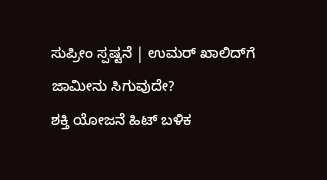ಸುಪ್ರೀಂ ಸ್ಪಷ್ಟನೆ | ಉಮರ್ ಖಾಲಿದ್‌ಗೆ ಜಾಮೀನು ಸಿಗುವುದೇ?
ಶಕ್ತಿ ಯೋಜನೆ ಹಿಟ್ ಬಳಿಕ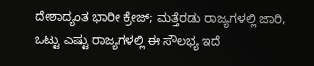ದೇಶಾದ್ಯಂತ ಭಾರೀ ಕ್ರೇಜ್; ಮತ್ತೆರಡು ರಾಜ್ಯಗಳಲ್ಲಿ ಜಾರಿ, ಒಟ್ಟು ಎಷ್ಟು ರಾಜ್ಯಗಳಲ್ಲಿ ಈ ಸೌಲಭ್ಯ ಇದೆ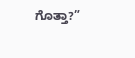ಗೊತ್ತಾ?”